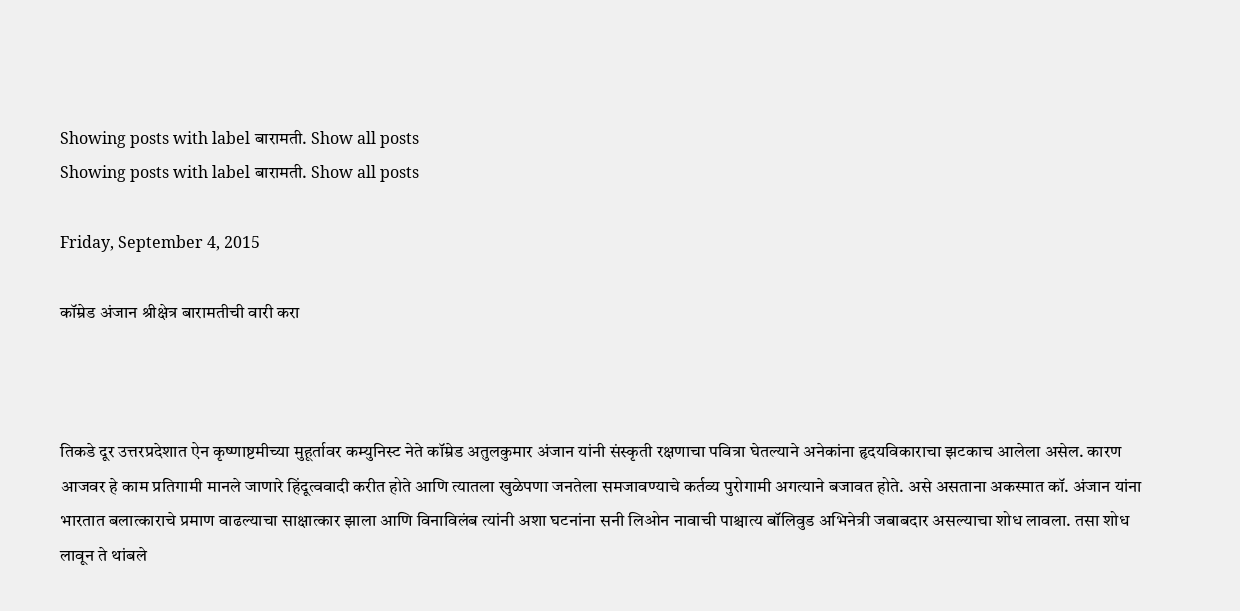Showing posts with label बारामती. Show all posts
Showing posts with label बारामती. Show all posts

Friday, September 4, 2015

कॉम्रेड अंजान श्रीक्षेत्र बारामतीची वारी करा



तिकडे दूर उत्तरप्रदेशात ऐन कृष्णाष्टमीच्या मुहूर्तावर कम्युनिस्ट नेते कॉम्रेड अतुलकुमार अंजान यांनी संस्कृती रक्षणाचा पवित्रा घेतल्याने अनेकांना हृदयविकाराचा झटकाच आलेला असेल. कारण आजवर हे काम प्रतिगामी मानले जाणारे हिंदूत्ववादी करीत होते आणि त्यातला खुळेपणा जनतेला समजावण्याचे कर्तव्य पुरोगामी अगत्याने बजावत होते. असे असताना अकस्मात कॉ. अंजान यांना भारतात बलात्काराचे प्रमाण वाढल्याचा साक्षात्कार झाला आणि विनाविलंब त्यांनी अशा घटनांना सनी लिओन नावाची पाश्चात्य बॉलिवुड अभिनेत्री जबाबदार असल्याचा शोध लावला. तसा शोध लावून ते थांबले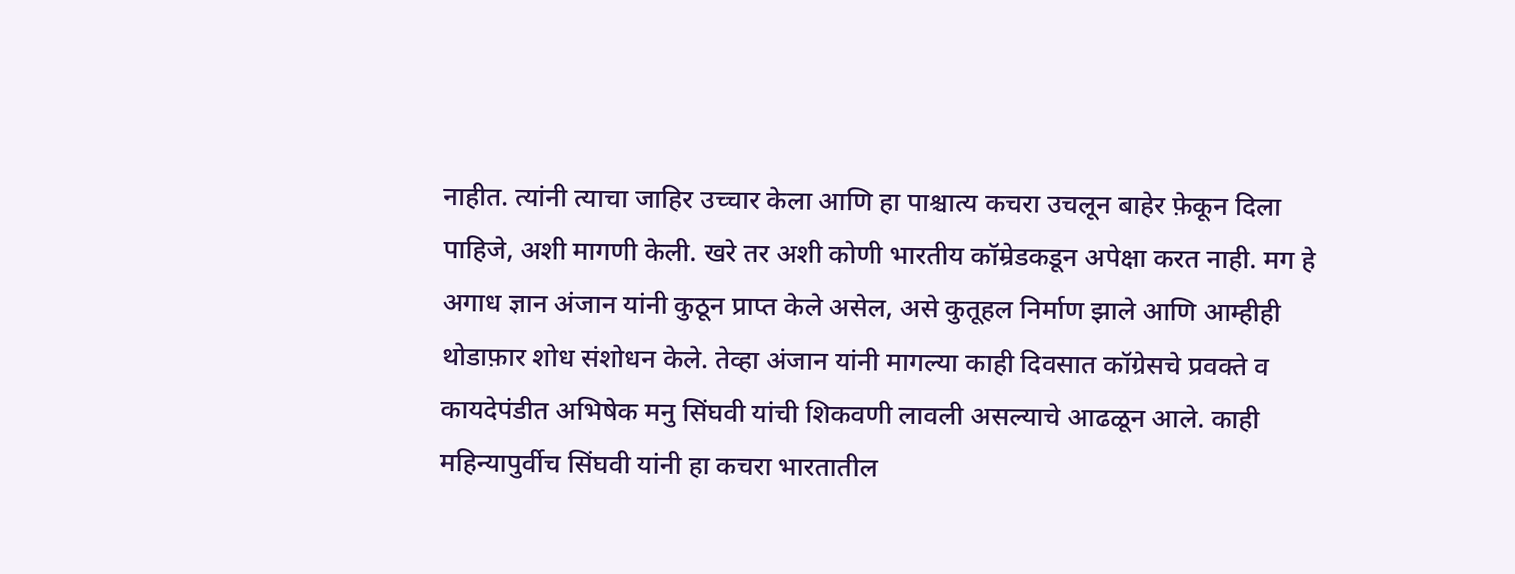नाहीत. त्यांनी त्याचा जाहिर उच्चार केला आणि हा पाश्चात्य कचरा उचलून बाहेर फ़ेकून दिला पाहिजे, अशी मागणी केली. खरे तर अशी कोणी भारतीय कॉम्रेडकडून अपेक्षा करत नाही. मग हे अगाध ज्ञान अंजान यांनी कुठून प्राप्त केले असेल, असे कुतूहल निर्माण झाले आणि आम्हीही थोडाफ़ार शोध संशोधन केले. तेव्हा अंजान यांनी मागल्या काही दिवसात कॉग्रेसचे प्रवक्ते व कायदेपंडीत अभिषेक मनु सिंघवी यांची शिकवणी लावली असल्याचे आढळून आले. काही महिन्यापुर्वीच सिंघवी यांनी हा कचरा भारतातील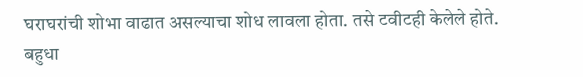घराघरांची शोभा वाढात असल्याचा शोध लावला होता. तसे टवीटही केलेले होते. बहुधा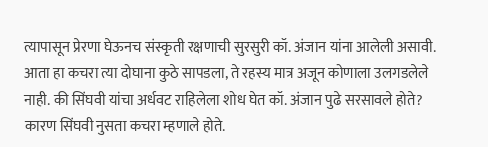त्यापासून प्रेरणा घेऊनच संस्कृती रक्षणाची सुरसुरी कॉ. अंजान यांना आलेली असावी. आता हा कचरा त्या दोघाना कुठे सापडला, ते रहस्य मात्र अजून कोणाला उलगडलेले नाही. की सिंघवी यांचा अर्धवट राहिलेला शोध घेत कॉ. अंजान पुढे सरसावले होते? कारण सिंघवी नुसता कचरा म्हणाले होते.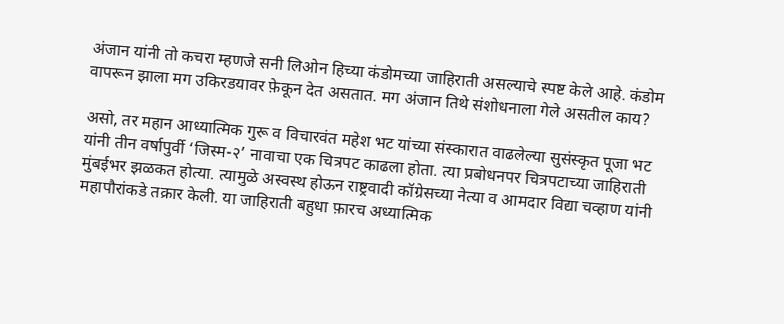अंजान यांनी तो कचरा म्हणजे सनी लिओन हिच्या कंडोमच्या जाहिराती असल्याचे स्पष्ट केले आहे. कंडोम वापरून झाला मग उकिरडयावर फ़ेकून देत असतात. मग अंजान तिथे संशोधनाला गेले असतील काय?

असो, तर महान आध्यात्मिक गुरू व विचारवंत महेश भट यांच्या संस्कारात वाढलेल्या सुसंस्कृत पूजा भट यांनी तीन वर्षापुर्वी ‘जिस्म-२’ नावाचा एक चित्रपट काढला होता. त्या प्रबोधनपर चित्रपटाच्या जाहिराती मुंबईभर झळकत होत्या. त्यामुळे अस्वस्थ होऊन राष्ट्रवादी कॉग्रेसच्या नेत्या व आमदार विद्या चव्हाण यांनी महापौरांकडे तक्रार केली. या जाहिराती बहुधा फ़ारच अध्यात्मिक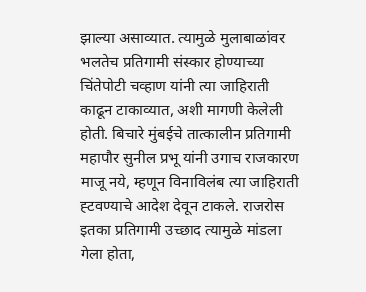झाल्या असाव्यात. त्यामुळे मुलाबाळांवर भलतेच प्रतिगामी संस्कार होण्याच्या चिंतेपोटी चव्हाण यांनी त्या जाहिराती काढून टाकाव्यात, अशी मागणी केलेली होती. बिचारे मुंबईचे तात्कालीन प्रतिगामी महापौर सुनील प्रभू यांनी उगाच राजकारण माजू नये, म्हणून विनाविलंब त्या जाहिराती ह्टवण्याचे आदेश देवून टाकले. राजरोस इतका प्रतिगामी उच्छाद त्यामुळे मांडला गेला होता,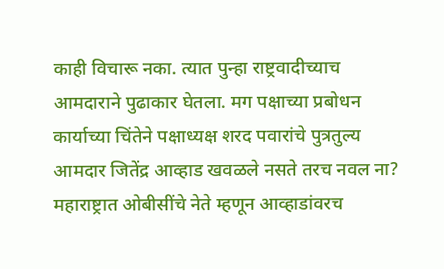काही विचारू नका. त्यात पुन्हा राष्ट्रवादीच्याच आमदाराने पुढाकार घेतला. मग पक्षाच्या प्रबोधन कार्याच्या चिंतेने पक्षाध्यक्ष शरद पवारांचे पुत्रतुल्य आमदार जितेंद्र आव्हाड खवळले नसते तरच नवल ना? महाराष्ट्रात ओबीसींचे नेते म्हणून आव्हाडांवरच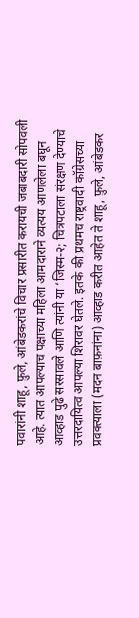पवारांनी शाहू, फ़ुले, आंबेडकरांचे विचार प्रसारीत करायची जबाबदारी सोपवली आहे. त्यात आपल्याच पक्षाच्या महिला आमदाराने व्यत्यय आणलेला बघून आव्हाड पुढे सरसावले आणि त्यांनी या ‘जिस्म-२; चित्रपटाला संरक्षण देण्याचे उत्तरदायित्व आपल्या शिरावर घेतले. इतके की प्रथमच राष्ट्रवादी कॉग्रेसच्या प्रवक्त्याला (मदन बाफ़नांना) आव्हाड करीत आहेत ते शाहू, फ़ुले, आंबेडकर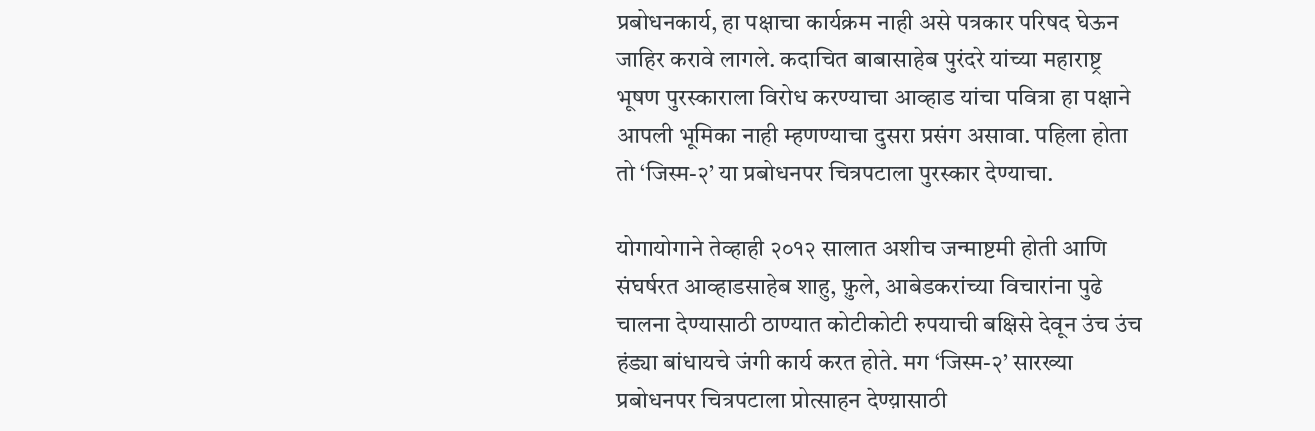प्रबोधनकार्य, हा पक्षाचा कार्यक्रम नाही असे पत्रकार परिषद घेऊन जाहिर करावे लागले. कदाचित बाबासाहेब पुरंदरे यांच्या महाराष्ट्र भूषण पुरस्काराला विरोध करण्याचा आव्हाड यांचा पवित्रा हा पक्षाने आपली भूमिका नाही म्हणण्याचा दुसरा प्रसंग असावा. पहिला होता तो ‘जिस्म-२’ या प्रबोधनपर चित्रपटाला पुरस्कार देण्याचा.

योगायोगाने तेव्हाही २०१२ सालात अशीच जन्माष्टमी होती आणि संघर्षरत आव्हाडसाहेब शाहु, फ़ुले, आबेडकरांच्या विचारांना पुढे चालना देण्यासाठी ठाण्यात कोटीकोटी रुपयाची बक्षिसे देवून उंच उंच हंड्या बांधायचे जंगी कार्य करत होते. मग ‘जिस्म-२’ सारख्या प्रबोधनपर चित्रपटाला प्रोत्साहन देण्य़ासाठी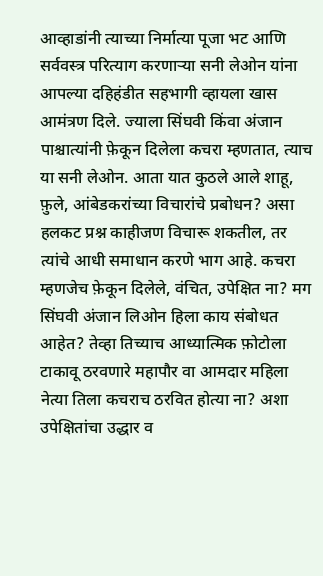आव्हाडांनी त्याच्या निर्मात्या पूजा भट आणि सर्ववस्त्र परित्याग करणार्‍या सनी लेओन यांना आपल्या दहिहंडीत सहभागी व्हायला खास आमंत्रण दिले. ज्याला सिंघवी किंवा अंजान पाश्चात्यांनी फ़ेकून दिलेला कचरा म्हणतात, त्याच या सनी लेओन. आता यात कुठले आले शाहू, फ़ुले, आंबेडकरांच्या विचारांचे प्रबोधन? असा हलकट प्रश्न काहीजण विचारू शकतील, तर त्यांचे आधी समाधान करणे भाग आहे. कचरा म्हणजेच फ़ेकून दिलेले, वंचित, उपेक्षित ना? मग सिंघवी अंजान लिओन हिला काय संबोधत आहेत? तेव्हा तिच्याच आध्यात्मिक फ़ोटोला टाकावू ठरवणारे महापौर वा आमदार महिला नेत्या तिला कचराच ठरवित होत्या ना? अशा उपेक्षितांचा उद्धार व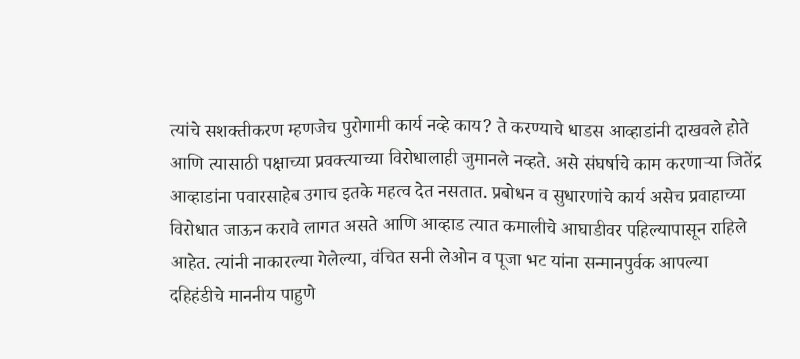त्यांचे सशक्तीकरण म्हणजेच पुरोगामी कार्य नव्हे काय? ते करण्याचे धाडस आव्हाडांनी दाखवले होते आणि त्यासाठी पक्षाच्या प्रवक्त्याच्या विरोधालाही जुमानले नव्हते. असे संघर्षाचे काम करणार्‍या जितेंद्र आव्हाडांना पवारसाहेब उगाच इतके महत्व देत नसतात. प्रबोधन व सुधारणांचे कार्य असेच प्रवाहाच्या विरोधात जाऊन करावे लागत असते आणि आव्हाड त्यात कमालीचे आघाडीवर पहिल्यापासून राहिले आहेत. त्यांनी नाकारल्या गेलेल्या, वंचित सनी लेओन व पूजा भट यांना सन्मानपुर्वक आपल्या दहिहंडीचे माननीय पाहुणे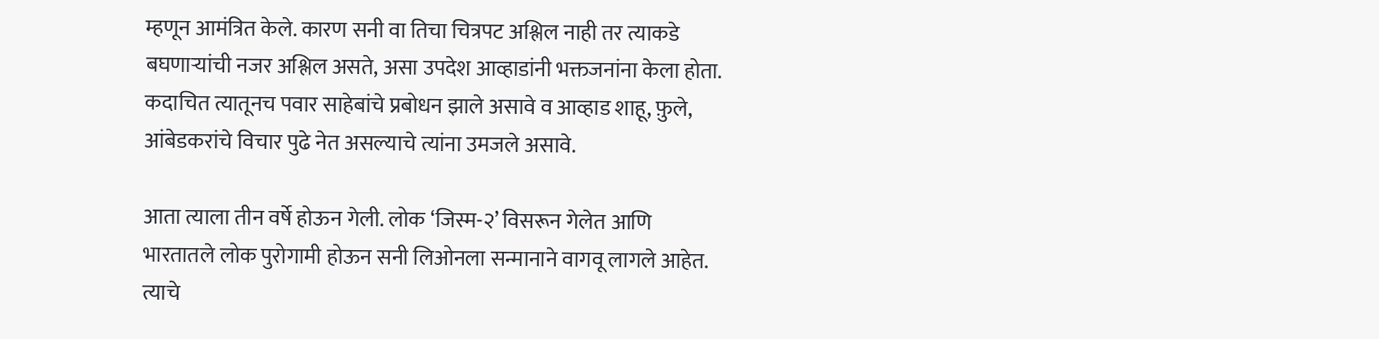म्हणून आमंत्रित केले. कारण सनी वा तिचा चित्रपट अश्लिल नाही तर त्याकडे बघणार्‍यांची नजर अश्लिल असते, असा उपदेश आव्हाडांनी भक्तजनांना केला होता. कदाचित त्यातूनच पवार साहेबांचे प्रबोधन झाले असावे व आव्हाड शाहू, फ़ुले, आंबेडकरांचे विचार पुढे नेत असल्याचे त्यांना उमजले असावे.

आता त्याला तीन वर्षे होऊन गेली. लोक ‘जिस्म-२’ विसरून गेलेत आणि भारतातले लोक पुरोगामी होऊन सनी लिओनला सन्मानाने वागवू लागले आहेत. त्याचे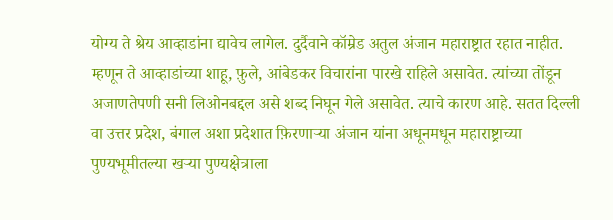योग्य ते श्रेय आव्हाडांना द्यावेच लागेल. दुर्दैवाने कॉम्रेड अतुल अंजान महाराष्ट्रात रहात नाहीत. म्हणून ते आव्हाडांच्या शाहू, फ़ुले, आंबेडकर विचारांना पारखे राहिले असावेत. त्यांच्या तोंडून अजाणतेपणी सनी लिओनबद्दल असे शब्द निघून गेले असावेत. त्याचे कारण आहे. सतत दिल्ली वा उत्तर प्रदेश, बंगाल अशा प्रदेशात फ़िरणार्‍या अंजान यांना अधूनमधून महाराष्ट्राच्या पुण्यभूमीतल्या खर्‍या पुण्यक्षेत्राला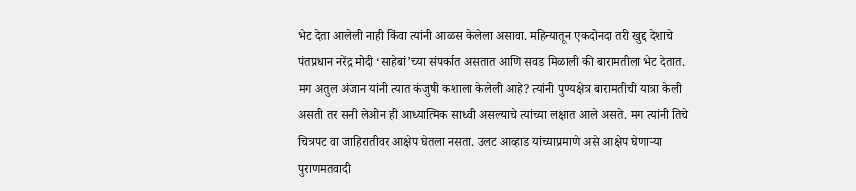भेट देता आलेली नाही किंवा त्यांनी आळस केलेला असावा. महिन्यातून एकदोनदा तरी खुद्द देशाचे पंतप्रधान नरेंद्र मोदी ‘साहेबां’च्या संपर्कात असतात आणि सवड मिळाली की बारामतीला भेट देतात. मग अतुल अंजान यांनी त्यात कंजुषी कशाला केलेली आहे? त्यांनी पुण्यक्षेत्र बारामतीची यात्रा केली असती तर सनी लेओन ही आध्यात्मिक साध्वी असल्याचे त्यांच्या लक्षात आले असते. मग त्यांनी तिचे चित्रपट वा जाहिरातीवर आक्षेप घेतला नसता. उलट आव्हाड यांच्याप्रमाणे असे आक्षेप घेणार्‍या पुराणमतवादी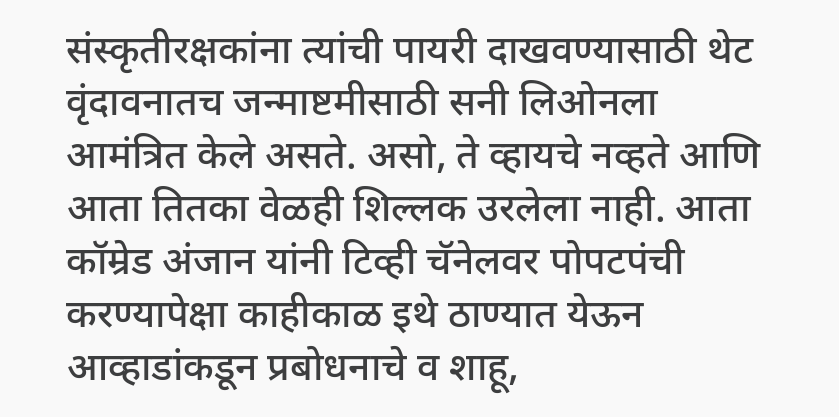संस्कृतीरक्षकांना त्यांची पायरी दाखवण्यासाठी थेट वृंदावनातच जन्माष्टमीसाठी सनी लिओनला आमंत्रित केले असते. असो, ते व्हायचे नव्हते आणि आता तितका वेळही शिल्लक उरलेला नाही. आता कॉम्रेड अंजान यांनी टिव्ही चॅनेलवर पोपटपंची करण्यापेक्षा काहीकाळ इथे ठाण्यात येऊन आव्हाडांकडून प्रबोधनाचे व शाहू,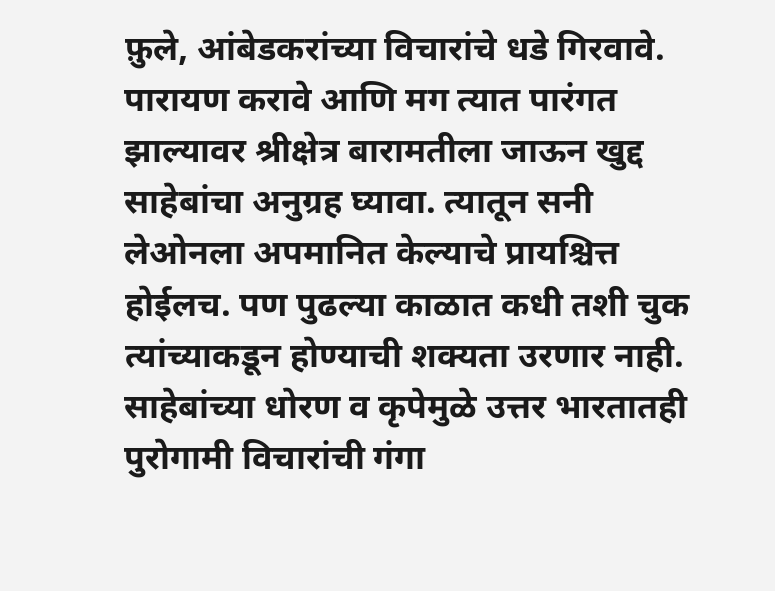फ़ुले, आंबेडकरांच्या विचारांचे धडे गिरवावे. पारायण करावे आणि मग त्यात पारंगत झाल्यावर श्रीक्षेत्र बारामतीला जाऊन खुद्द साहेबांचा अनुग्रह घ्यावा. त्यातून सनी लेओनला अपमानित केल्याचे प्रायश्चित्त होईलच. पण पुढल्या काळात कधी तशी चुक त्यांच्याकडून होण्याची शक्यता उरणार नाही. साहेबांच्या धोरण व कृपेमुळे उत्तर भारतातही पुरोगामी विचारांची गंगा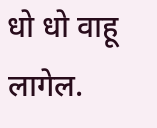धो धो वाहू लागेल.